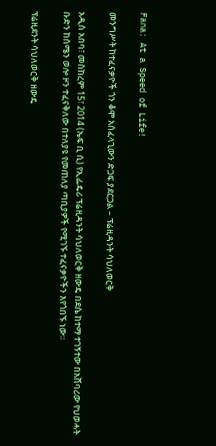Fana: At a Speed of Life!

መንግሥት ከተፈናቃዮች ጎን ቆሞ አሰፈላጊውን ድጋፍ ያደርጋል – ፕሬዚዳንት ሳህለወርቅ

አዲስ አበባ፣ መስከረም 15፣ 2014 (ኤፍ ቢ ሲ) የኢፌዴሪ ፕሬዚዳንት ሳህለወርቅ ዘውዴ በደሴ ከተማ ተገኝተው በአሸባሪው የህወሓት ቡድን ከሰሜን ወሎ ዞን ተፈናቅለው በተለያዩ የመጠለያ ጣቢያዎች የሚገኙ ተፈናቃዮችን እየጎበኙ ነው።

ፕሬዚደንት ሳህለወርቅ ዘውዴ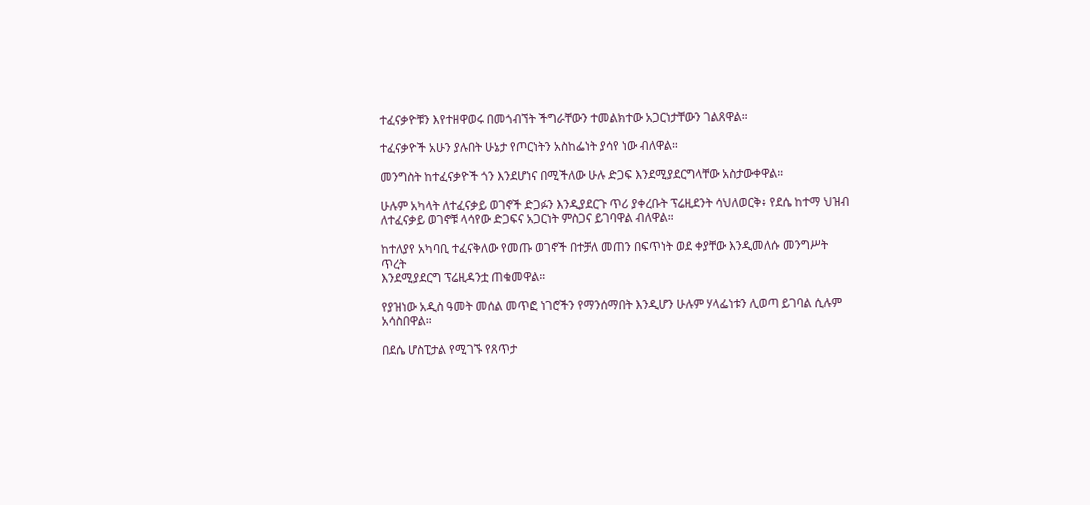ተፈናቃዮቹን እየተዘዋወሩ በመጎብኘት ችግራቸውን ተመልክተው አጋርነታቸውን ገልጸዋል።

ተፈናቃዮች አሁን ያሉበት ሁኔታ የጦርነትን አስከፌነት ያሳየ ነው ብለዋል።

መንግስት ከተፈናቃዮች ጎን እንደሆነና በሚችለው ሁሉ ድጋፍ እንደሚያደርግላቸው አስታውቀዋል።

ሁሉም አካላት ለተፈናቃይ ወገኖች ድጋፉን እንዲያደርጉ ጥሪ ያቀረቡት ፕሬዚደንት ሳህለወርቅ፥ የደሴ ከተማ ህዝብ ለተፈናቃይ ወገኖቹ ላሳየው ድጋፍና አጋርነት ምስጋና ይገባዋል ብለዋል።

ከተለያየ አካባቢ ተፈናቅለው የመጡ ወገኖች በተቻለ መጠን በፍጥነት ወደ ቀያቸው እንዲመለሱ መንግሥት ጥረት
እንደሚያደርግ ፕሬዚዳንቷ ጠቁመዋል።

የያዝነው አዲስ ዓመት መሰል መጥፎ ነገሮችን የማንሰማበት እንዲሆን ሁሉም ሃላፌነቱን ሊወጣ ይገባል ሲሉም አሳስበዋል።

በደሴ ሆስፒታል የሚገኙ የጸጥታ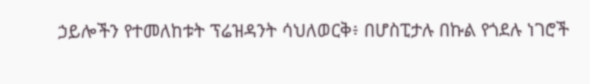ኃይሎችን የተመለከቱት ፕሬዝዳንት ሳህለወርቅ፥ በሆስፒታሉ በኩል የጎደሉ ነገሮች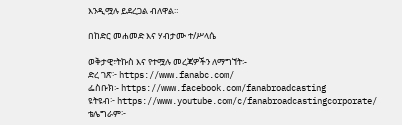እንዲሟሉ ይደረጋል ብለዋል።

በከድር መሐመድ እና ሃብታሙ ተ/ሥላሴ

ወቅታዊ፣ትኩስ እና የተሟሉ መረጃዎችን ለማግኘት፡-
ድረ ገጽ፦ https://www.fanabc.com/
ፌስቡክ፡- https://www.facebook.com/fanabroadcasting
ዩትዩብ፦ https://www.youtube.com/c/fanabroadcastingcorporate/
ቴሌግራም፦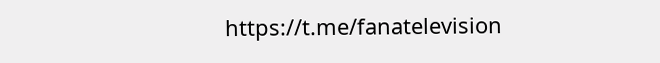https://t.me/fanatelevision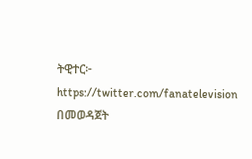ትዊተር፦ https://twitter.com/fanatelevision በመወዳጀት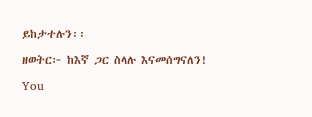ይከታተሉን፡፡

ዘወትር፦ ከእኛ ጋር ስላሉ እናመሰግናለን!

You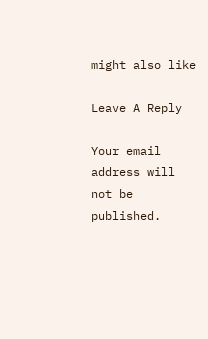might also like

Leave A Reply

Your email address will not be published.